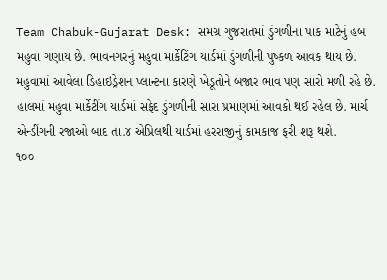Team Chabuk-Gujarat Desk: સમગ્ર ગુજરાતમાં ડુંગળીના પાક માટેનું હબ મહુવા ગણાય છે. ભાવનગરનું મહુવા માર્કેટિંગ યાર્ડમાં ડુંગળીની પુષ્કળ આવક થાય છે. મહુવામાં આવેલા ડિહાઇડ્રેશન પ્લાન્ટના કારણે ખેડૂતોને બજાર ભાવ પણ સારો મળી રહે છે. હાલમાં મહુવા માર્કેટીંગ યાર્ડમાં સફેદ ડુંગળીની સારા પ્રમાણમાં આવકો થઈ રહેલ છે. માર્ચ એન્ડીંગની રજાઓ બાદ તા.૪ એપ્રિલથી યાર્ડમાં હરરાજીનું કામકાજ ફરી શરૂ થશે.
૧૦૦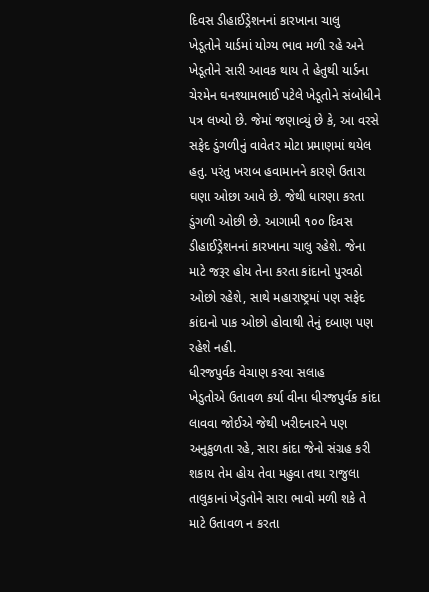દિવસ ડીહાઈડ્રેશનનાં કારખાના ચાલુ
ખેડૂતોને યાર્ડમાં યોગ્ય ભાવ મળી રહે અને ખેડૂતોને સારી આવક થાય તે હેતુથી યાર્ડના ચેરમેન ઘનશ્યામભાઈ પટેલે ખેડૂતોને સંબોધીને પત્ર લખ્યો છે. જેમાં જણાવ્યું છે કે, આ વરસે સફેદ ડુંગળીનું વાવેતર મોટા પ્રમાણમાં થયેલ હતુ. પરંતુ ખરાબ હવામાનને કારણે ઉતારા ઘણા ઓછા આવે છે. જેથી ધારણા કરતા ડુંગળી ઓછી છે. આગામી ૧૦૦ દિવસ ડીહાઈડ્રેશનનાં કારખાના ચાલુ રહેશે. જેના માટે જરૂર હોય તેના કરતા કાંદાનો પુરવઠો ઓછો રહેશે, સાથે મહારાષ્ટ્રમાં પણ સફેદ કાંદાનો પાક ઓછો હોવાથી તેનું દબાણ પણ રહેશે નહી.
ધીરજપુર્વક વેચાણ કરવા સલાહ
ખેડુતોએ ઉતાવળ કર્યા વીના ધીરજપુર્વક કાંદા લાવવા જોઈએ જેથી ખરીદનારને પણ અનુકુળતા રહે, સારા કાંદા જેનો સંગ્રહ કરી શકાય તેમ હોય તેવા મહુવા તથા રાજુલા તાલુકાનાં ખેડુતોને સારા ભાવો મળી શકે તે માટે ઉતાવળ ન કરતા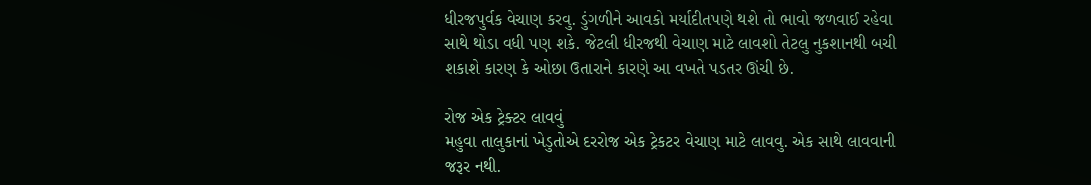ધીરજપુર્વક વેચાણ કરવુ. ડુંગળીને આવકો મર્યાદીતપણે થશે તો ભાવો જળવાઈ રહેવા સાથે થોડા વધી પણ શકે. જેટલી ધીરજથી વેચાણ માટે લાવશો તેટલુ નુકશાનથી બચી શકાશે કારણ કે ઓછા ઉતારાને કારણે આ વખતે પડતર ઊંચી છે.

રોજ એક ટ્રેક્ટર લાવવું
મહુવા તાલુકાનાં ખેડુતોએ દરરોજ એક ટ્રેકટર વેચાણ માટે લાવવુ. એક સાથે લાવવાની જરૂર નથી.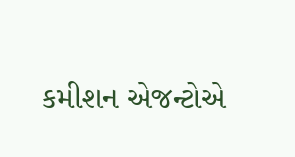કમીશન એજન્ટોએ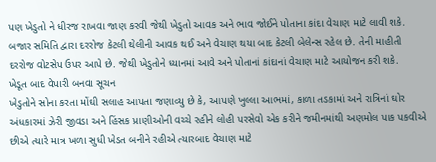પણ ખેડુતો ને ધીરજ રાખવા જાણ કરવી જેથી ખેડુતો આવક અને ભાવ જોઈને પોતાના કાંદા વેચાણ માટે લાવી શકે. બજાર સમિતિ દ્વારા દરરોજ કેટલી થેલીની આવક થઈ અને વેચાણ થયા બાદ કેટલી બેલેન્સ રહેલ છે. તેની માહીતી દરરોજ વોટસેપ ઉપર આપે છે. જેથી ખેડુતોને ધ્યાનમાં આવે અને પોતાનાં કાંદાનાં વેચાણ માટે આયોજન કરી શકે.
ખેડૂત બાદ વેપારી બનવા સૂચન
ખેડુતોને સોના કરતા મોંઘી સલાહ આપતા જણાવ્યુ છે કે, આપણે ખુલ્લા આભમાં, કાળા તડકામાં અને રાત્રિનાં ઘોર અંધકારમાં ઝેરી જીવડા અને હિંસક પ્રાણીઓની વચ્ચે રહીને લોહી પરસેવો એક કરીને જમીનમાંથી અણમોલ પાક પકવીએ છીએ ત્યારે માત્ર ખળા સુધી ખેડત બનીને રહીએ ત્યારબાદ વેચાણ માટે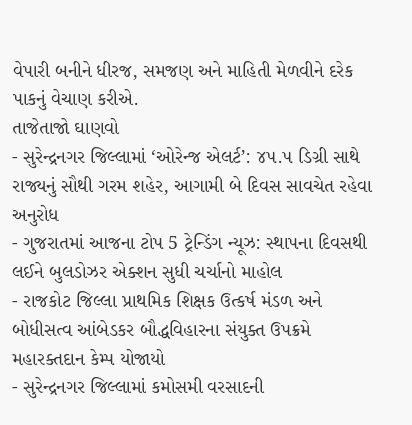વેપારી બનીને ધીરજ, સમજણ અને માહિતી મેળવીને દરેક પાકનું વેચાણ કરીએ.
તાજેતાજો ઘાણવો
- સુરેન્દ્રનગર જિલ્લામાં ‘ઓરેન્જ એલર્ટ’: ૪૫.૫ ડિગ્રી સાથે રાજ્યનું સૌથી ગરમ શહેર, આગામી બે દિવસ સાવચેત રહેવા અનુરોધ
- ગુજરાતમાં આજના ટોપ 5 ટ્રેન્ડિંગ ન્યૂઝ: સ્થાપના દિવસથી લઈને બુલડોઝર એક્શન સુધી ચર્ચાનો માહોલ
- રાજકોટ જિલ્લા પ્રાથમિક શિક્ષક ઉત્કર્ષ મંડળ અને બોધીસત્વ આંબેડકર બૌદ્ધવિહારના સંયુક્ત ઉપક્રમે મહારક્તદાન કેમ્પ યોજાયો
- સુરેન્દ્રનગર જિલ્લામાં કમોસમી વરસાદની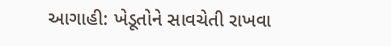આગાહી: ખેડૂતોને સાવચેતી રાખવા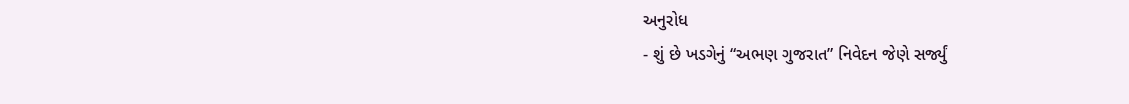અનુરોધ
- શું છે ખડગેનું “અભણ ગુજરાત” નિવેદન જેણે સર્જ્યું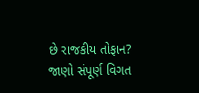છે રાજકીય તોફાન? જાણો સંપૂર્ણ વિગત